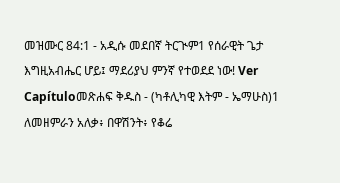መዝሙር 84:1 - አዲሱ መደበኛ ትርጒም1 የሰራዊት ጌታ እግዚአብሔር ሆይ፤ ማደሪያህ ምንኛ የተወደደ ነው! Ver Capítuloመጽሐፍ ቅዱስ - (ካቶሊካዊ እትም - ኤማሁስ)1 ለመዘምራን አለቃ፥ በዋሽንት፥ የቆሬ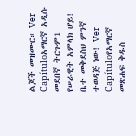ልጆች መዝሙር። Ver Capítuloአማርኛ አዲሱ መደበኛ ትርጉም1 የሠራዊት አምላክ ሆይ! ቤተ መቅደስህ ምንኛ ተወዳጅ ነው! Ver Capítuloየአማርኛ መጽሐፍ ቅዱስ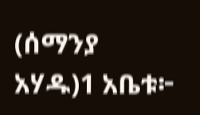(ሰማንያ አሃዱ)1 አቤቱ፦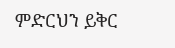ምድርህን ይቅር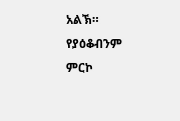አልኽ። የያዕቆብንም ምርኮ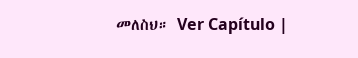መለስህ። Ver Capítulo |